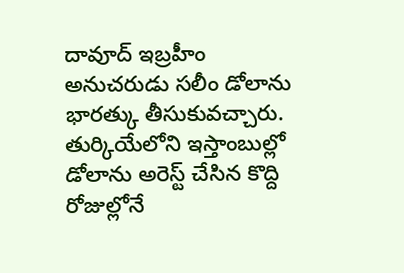దావూద్ ఇబ్రహీం అనుచరుడు సలీం డోలాను భారత్కు తీసుకువచ్చారు. తుర్కియేలోని ఇస్తాంబుల్లో డోలాను అరెస్ట్ చేసిన కొద్ది రోజుల్లోనే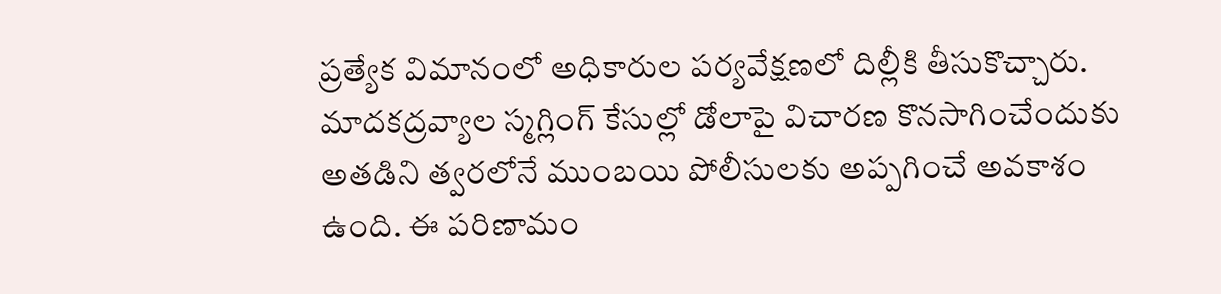ప్రత్యేక విమానంలో అధికారుల పర్యవేక్షణలో దిల్లీకి తీసుకొచ్చారు. మాదకద్రవ్యాల స్మగ్లింగ్ కేసుల్లో డోలాపై విచారణ కొనసాగించేందుకు అతడిని త్వరలోనే ముంబయి పోలీసులకు అప్పగించే అవకాశం ఉంది. ఈ పరిణామం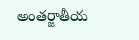అంతర్జాతీయ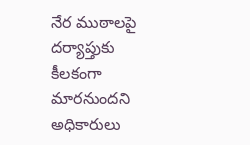నేర ముఠాలపై దర్యాప్తుకు కీలకంగా మారనుందని అధికారులు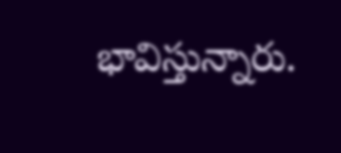భావిస్తున్నారు.